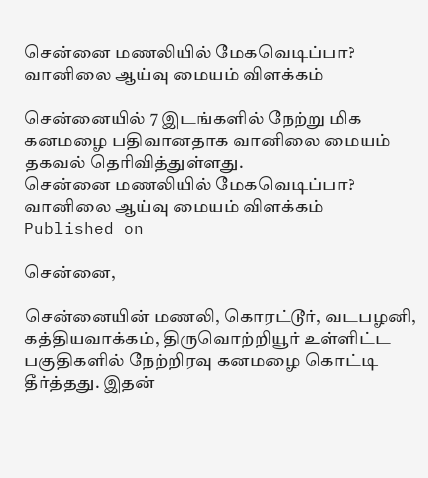சென்னை மணலியில் மேகவெடிப்பா? வானிலை ஆய்வு மையம் விளக்கம்

சென்னையில் 7 இடங்களில் நேற்று மிக கனமழை பதிவானதாக வானிலை மையம் தகவல் தெரிவித்துள்ளது.
சென்னை மணலியில் மேகவெடிப்பா? வானிலை ஆய்வு மையம் விளக்கம்
Published on

சென்னை,

சென்னையின் மணலி, கொரட்டூர், வடபழனி, கத்தியவாக்கம், திருவொற்றியூர் உள்ளிட்ட பகுதிகளில் நேற்றிரவு கனமழை கொட்டி தீர்த்தது. இதன்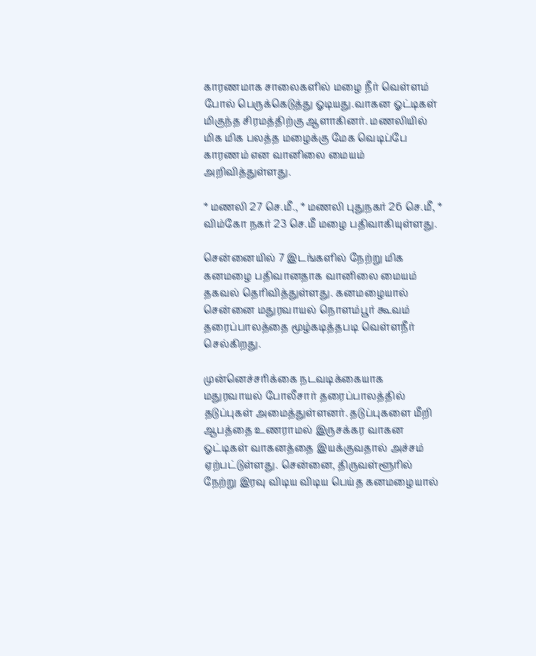காரணமாக சாலைகளில் மழை நீர் வெள்ளம் போல் பெருக்கெடுத்து ஓடியது.வாகன ஓட்டிகள் மிகுந்த சிரமத்திற்கு ஆளாகினர். மணலியில் மிக மிக பலத்த மழைக்கு மேக வெடிப்பே காரணம் என வானிலை மையம் அறிவித்துள்ளது.

* மணலி 27 செ.மீ., * மணலி புதுநகர் 26 செ.மீ, * விம்கோ நகர் 23 செ.மீ மழை பதிவாகியுள்ளது.

சென்னையில் 7 இடங்களில் நேற்று மிக கனமழை பதிவானதாக வானிலை மையம் தகவல் தெரிவித்துள்ளது. கனமழையால் சென்னை மதுரவாயல் நொளம்பூர் கூவம் தரைப்பாலத்தை மூழ்கடித்தபடி வெள்ளநீர் செல்கிறது.

முன்னெச்சரிக்கை நடவடிக்கையாக மதுரவாயல் போலீசார் தரைப்பாலத்தில் தடுப்புகள் அமைத்துள்ளனர். தடுப்புகளை மீறி ஆபத்தை உணராமல் இருசக்கர வாகன ஓட்டிகள் வாகனத்தை இயக்குவதால் அச்சம் ஏற்பட்டுள்ளது. சென்னை, திருவள்ளூரில் நேற்று இரவு விடிய விடிய பெய்த கனமழையால்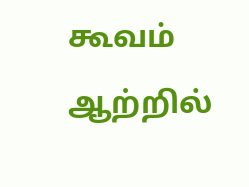கூவம் ஆற்றில்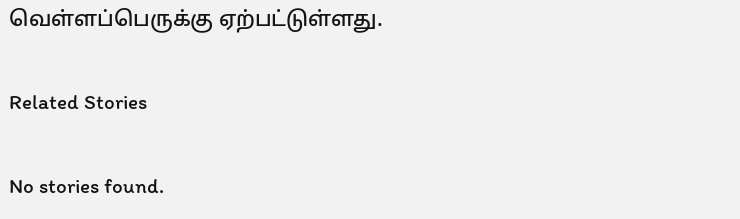வெள்ளப்பெருக்கு ஏற்பட்டுள்ளது.

Related Stories

No stories found.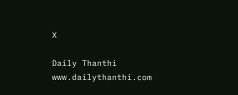X

Daily Thanthi
www.dailythanthi.com